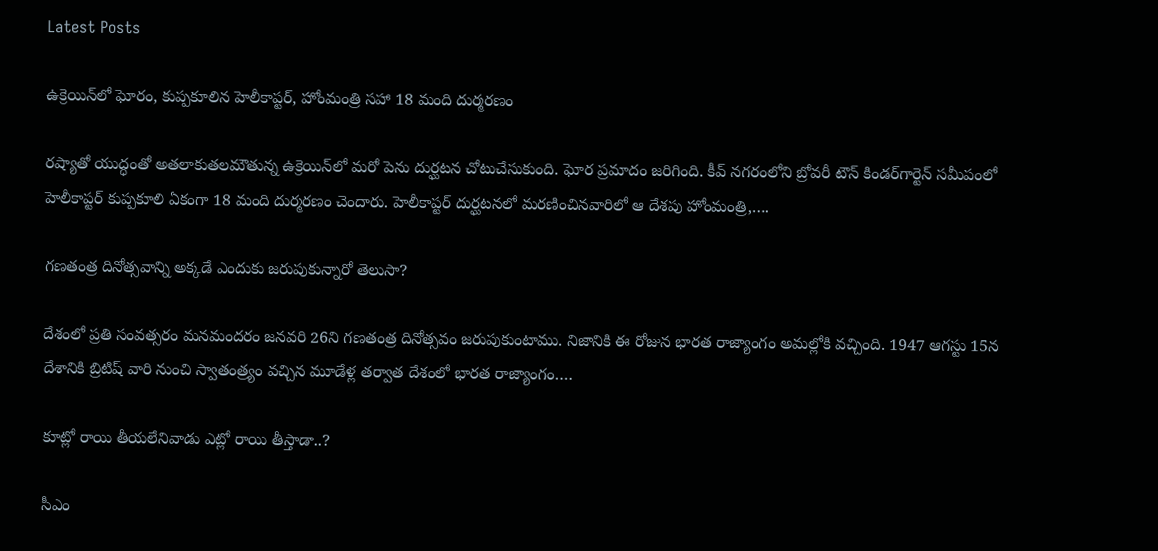Latest Posts

ఉక్రెయిన్‌లో ఘోరం, కుప్పకూలిన హెలీకాప్టర్, హోంమంత్రి సహా 18 మంది దుర్మరణం

రష్యాతో యుద్ధంతో అతలాకుతలమౌతున్న ఉక్రెయిన్‌లో మరో పెను దుర్ఘటన చోటుచేసుకుంది. ఘోర ప్రమాదం జరిగింది. కీవ్ నగరంలోని బ్రోవరీ టౌన్ కిండర్‌గార్టెన్ సమీపంలో హెలీకాప్టర్ కుప్పకూలి ఏకంగా 18 మంది దుర్మరణం చెందారు. హెలీకాప్టర్ దుర్ఘటనలో మరణించినవారిలో ఆ దేశపు హోంమంత్రి,….

గణతంత్ర దినోత్సవాన్ని అక్కడే ఎందుకు జరుపుకున్నారో తెలుసా?

దేశంలో ప్రతి సంవత్సరం మనమందరం జనవరి 26ని గణతంత్ర దినోత్సవం జరుపుకుంటాము. నిజానికి ఈ రోజున భారత రాజ్యాంగం అమల్లోకి వచ్చింది. 1947 ఆగస్టు 15న దేశానికి బ్రిటిష్ వారి నుంచి స్వాతంత్ర్యం వచ్చిన మూడేళ్ల తర్వాత దేశంలో భారత రాజ్యాంగం….

కూట్లో రాయి తీయలేనివాడు ఎట్లో రాయి తీస్తాడా..?

సీఎం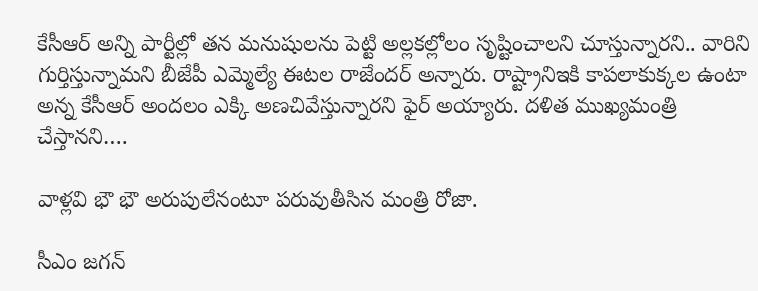కేసీఆర్ అన్ని పార్టీల్లో తన మనుషులను పెట్టి అల్లకల్లోలం సృష్టించాలని చూస్తున్నారని.. వారిని గుర్తిస్తున్నామని బీజేపీ ఎమ్మెల్యే ఈటల రాజేందర్ అన్నారు. రాష్ట్రానిఇకి కాపలాకుక్కల ఉంటా అన్న కేసీఆర్ అందలం ఎక్కి అణచివేస్తున్నారని ఫైర్ అయ్యారు. దళిత ముఖ్యమంత్రి చేస్తానని….

వాళ్లవి భౌ భౌ అరుపులేనంటూ పరువుతీసిన మంత్రి రోజా.

సీఎం జగన్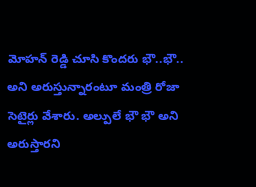మోహన్ రెడ్డి చూసి కొందరు భౌ..భౌ.. అని అరుస్తున్నారంటూ మంత్రి రోజా సెటైర్లు వేశారు. అల్పులే భౌ భౌ అని అరుస్తారని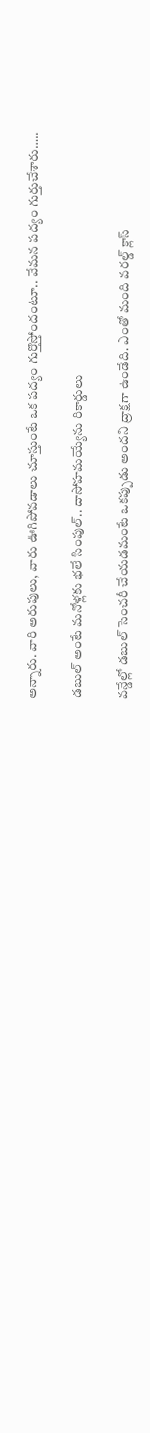అన్నారు. వారి అరుపులు, వారు ఊగిపోవడాలు చూస్తుంటే ఒక పద్యం గుర్తొస్తోందంటూ.. వేమన పద్యం గుర్తుచేశారు…..

డబుల్ అంటే మనోళ్లకు భలే సింపుల్.. దాసోహమయ్యేను రికార్డులు

వన్డేల్లో డబుల్ సెంచరీ చేయడమంటే ఒకప్పుడు అందని ద్రాక్షగా ఉండేది. ఎంతో మంది వరల్డ్ క్లాస్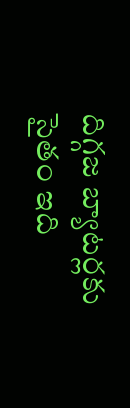దిగ్గజ బ్యాటర్లకు సైతం ఇది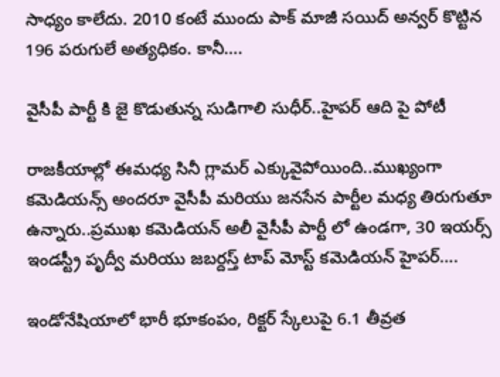సాధ్యం కాలేదు. 2010 కంటే ముందు పాక్ మాజీ సయిద్ అన్వర్ కొట్టిన 196 పరుగులే అత్యధికం. కానీ….

వైసీపీ పార్టీ కి జై కొడుతున్న సుడిగాలి సుధీర్..హైపర్ ఆది పై పోటీ

రాజకీయాల్లో ఈమధ్య సినీ గ్లామర్ ఎక్కువైపోయింది..ముఖ్యంగా కమెడియన్స్ అందరూ వైసీపీ మరియు జనసేన పార్టీల మధ్య తిరుగుతూ ఉన్నారు..ప్రముఖ కమెడియన్ అలీ వైసీపీ పార్టీ లో ఉండగా, 30 ఇయర్స్ ఇండస్ట్రీ పృద్వీ మరియు జబర్దస్త్ టాప్ మోస్ట్ కమెడియన్ హైపర్….

ఇండోనేషియాలో భారీ భూకంపం, రిక్టర్ స్కేలుపై 6.1 తీవ్రత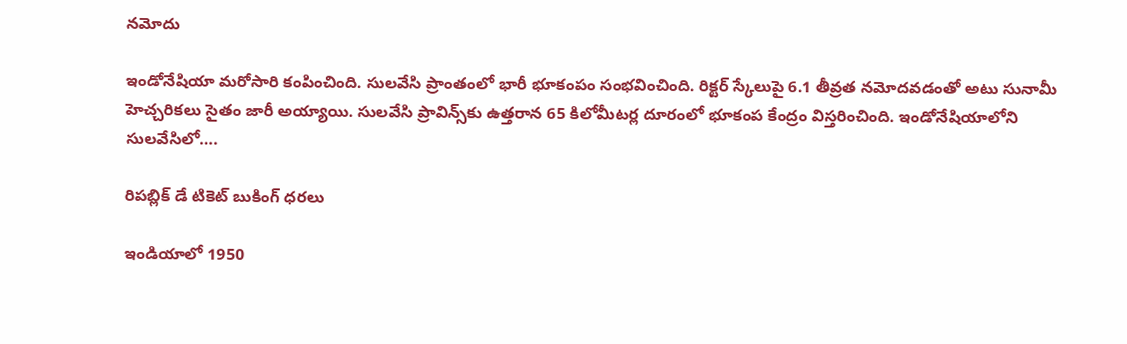నమోదు

ఇండోనేషియా మరోసారి కంపించింది. సులవేసి ప్రాంతంలో భారీ భూకంపం సంభవించింది. రిక్టర్ స్కేలుపై 6.1 తీవ్రత నమోదవడంతో అటు సునామీ హెచ్చరికలు సైతం జారీ అయ్యాయి. సులవేసి ప్రావిన్స్‌కు ఉత్తరాన 65 కిలోమీటర్ల దూరంలో భూకంప కేంద్రం విస్తరించింది. ఇండోనేషియాలోని సులవేసిలో….

రిపబ్లిక్ డే టికెట్ బుకింగ్ ధరలు

ఇండియాలో 1950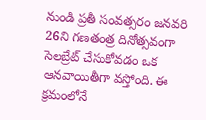నుండి ప్రతీ సంవత్సరం జనవరి 26ని గణతంత్ర దినోత్సవంగా సెలబ్రేట్ చేసుకోవడం ఒక ఆనవాయితీగా వస్తోంది. ఈ క్రమంలోనే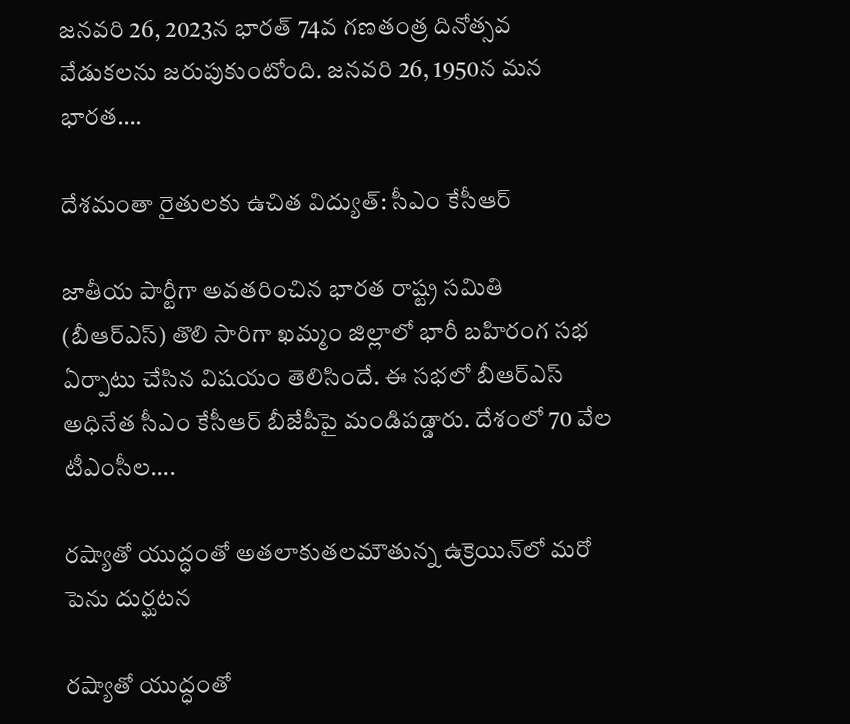జనవరి 26, 2023న భారత్ 74వ గణతంత్ర దినోత్సవ వేడుకలను జరుపుకుంటోంది. జనవరి 26, 1950న మన భారత….

దేశమంతా రైతులకు ఉచిత విద్యుత్‌: సీఎం కేసీఆర్‌

జాతీయ పార్టీగా అవతరించిన భారత రాష్ట్ర సమితి (బీఆర్ఎస్) తొలి సారిగా ఖమ్మం జిల్లాలో భారీ బహిరంగ సభ ఏర్పాటు చేసిన విషయం తెలిసిందే. ఈ సభలో బీఆర్ఎస్ అధినేత సీఎం కేసీఆర్ బీజేపీపై మండిపడ్డారు. దేశంలో 70 వేల టీఎంసీల….

రష్యాతో యుద్ధంతో అతలాకుతలమౌతున్న ఉక్రెయిన్‌లో మరో పెను దుర్ఘటన

రష్యాతో యుద్ధంతో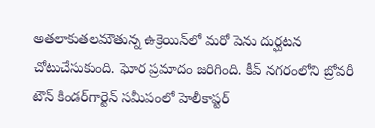అతలాకుతలమౌతున్న ఉక్రెయిన్‌లో మరో పెను దుర్ఘటన చోటుచేసుకుంది. ఘోర ప్రమాదం జరిగింది. కీవ్ నగరంలోని బ్రోవరీ టౌన్ కిండర్‌గార్టెన్ సమీపంలో హెలీకాప్టర్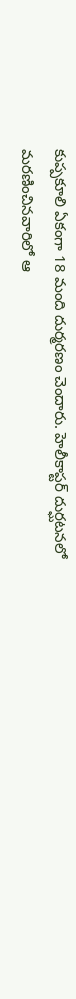కుప్పకూలి ఏకంగా 18 మంది దుర్మరణం చెందారు. హెలీకాప్టర్ దుర్ఘటనలో మరణించినవారిలో ఆ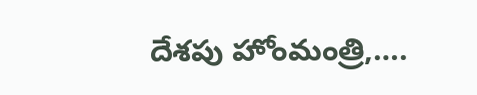దేశపు హోంమంత్రి,….